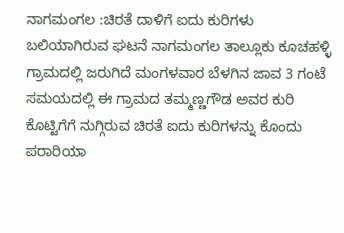ನಾಗಮಂಗಲ :ಚಿರತೆ ದಾಳಿಗೆ ಐದು ಕುರಿಗಳು ಬಲಿಯಾಗಿರುವ ಘಟನೆ ನಾಗಮಂಗಲ ತಾಲ್ಲೂಕು ಕೂಚಹಳ್ಳಿ ಗ್ರಾಮದಲ್ಲಿ ಜರುಗಿದೆ ಮಂಗಳವಾರ ಬೆಳಗಿನ ಜಾವ 3 ಗಂಟೆ ಸಮಯದಲ್ಲಿ ಈ ಗ್ರಾಮದ ತಮ್ಮಣ್ಣಗೌಡ ಅವರ ಕುರಿ ಕೊಟ್ಟಿಗೆಗೆ ನುಗ್ಗಿರುವ ಚಿರತೆ ಐದು ಕುರಿಗಳನ್ನು ಕೊಂದು ಪರಾರಿಯಾ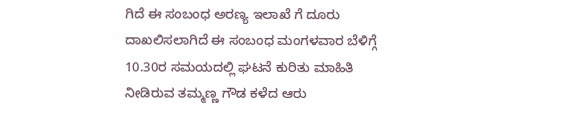ಗಿದೆ ಈ ಸಂಬಂಧ ಅರಣ್ಯ ಇಲಾಖೆ ಗೆ ದೂರು ದಾಖಲಿಸಲಾಗಿದೆ ಈ ಸಂಬಂಧ ಮಂಗಳವಾರ ಬೆಳಿಗ್ಗೆ 10.30ರ ಸಮಯದಲ್ಲಿ ಘಟನೆ ಕುರಿತು ಮಾಹಿತಿ ನೀಡಿರುವ ತಮ್ಮಣ್ಣ ಗೌಡ ಕಳೆದ ಆರು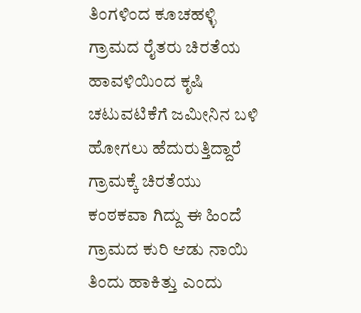ತಿಂಗಳಿಂದ ಕೂಚಹಳ್ಳಿ ಗ್ರಾಮದ ರೈತರು ಚಿರತೆಯ ಹಾವಳಿಯಿಂದ ಕೃಷಿ ಚಟುವಟಿಕೆಗೆ ಜಮೀನಿನ ಬಳಿ ಹೋಗಲು ಹೆದುರುತ್ತಿದ್ದಾರೆ ಗ್ರಾಮಕ್ಕೆ ಚಿರತೆಯು ಕಂಠಕವಾ ಗಿದ್ದು ಈ ಹಿಂದೆ ಗ್ರಾಮದ ಕುರಿ ಆಡು ನಾಯಿ ತಿಂದು ಹಾಕಿತ್ತು ಎಂದು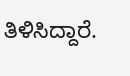ತಿಳಿಸಿದ್ದಾರೆ.